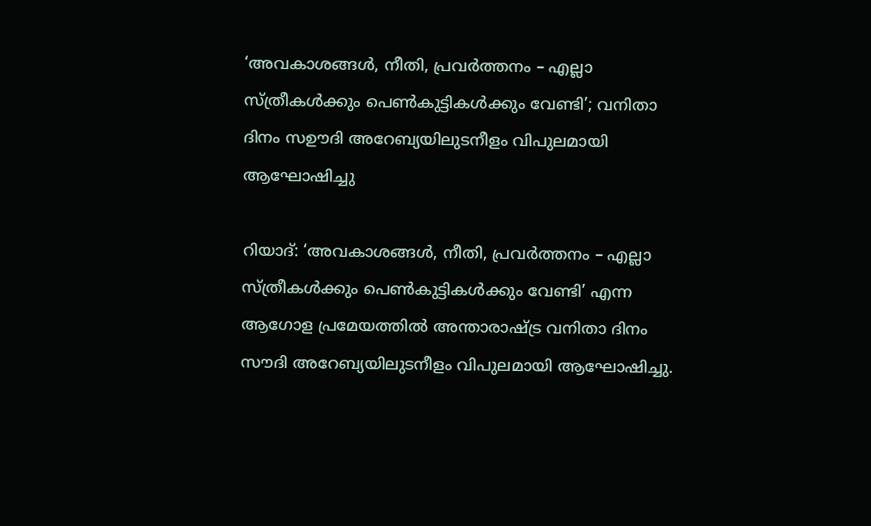‘അവകാശങ്ങള്‍, നീതി, പ്രവര്‍ത്തനം – എല്ലാ സ്ത്രീകള്‍ക്കും പെണ്‍കുട്ടികള്‍ക്കും വേണ്ടി’; വനിതാ ദിനം സഊദി അറേബ്യയിലുടനീളം വിപുലമായി ആഘോഷിച്ചു

റിയാദ്: ‘അവകാശങ്ങള്‍, നീതി, പ്രവര്‍ത്തനം – എല്ലാ സ്ത്രീകള്‍ക്കും പെണ്‍കുട്ടികള്‍ക്കും വേണ്ടി’ എന്ന ആഗോള പ്രമേയത്തില്‍ അന്താരാഷ്ട്ര വനിതാ ദിനം സൗദി അറേബ്യയിലുടനീളം വിപുലമായി ആഘോഷിച്ചു.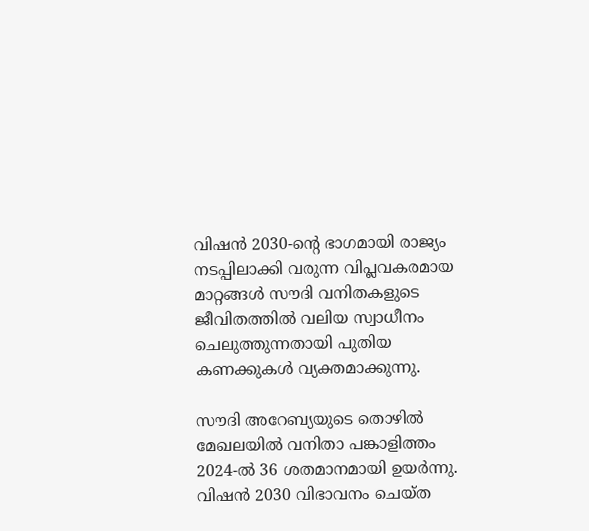വിഷന്‍ 2030-ന്റെ ഭാഗമായി രാജ്യം നടപ്പിലാക്കി വരുന്ന വിപ്ലവകരമായ മാറ്റങ്ങള്‍ സൗദി വനിതകളുടെ ജീവിതത്തില്‍ വലിയ സ്വാധീനം ചെലുത്തുന്നതായി പുതിയ കണക്കുകള്‍ വ്യക്തമാക്കുന്നു.

സൗദി അറേബ്യയുടെ തൊഴില്‍ മേഖലയില്‍ വനിതാ പങ്കാളിത്തം 2024-ല്‍ 36 ശതമാനമായി ഉയര്‍ന്നു. വിഷന്‍ 2030 വിഭാവനം ചെയ്ത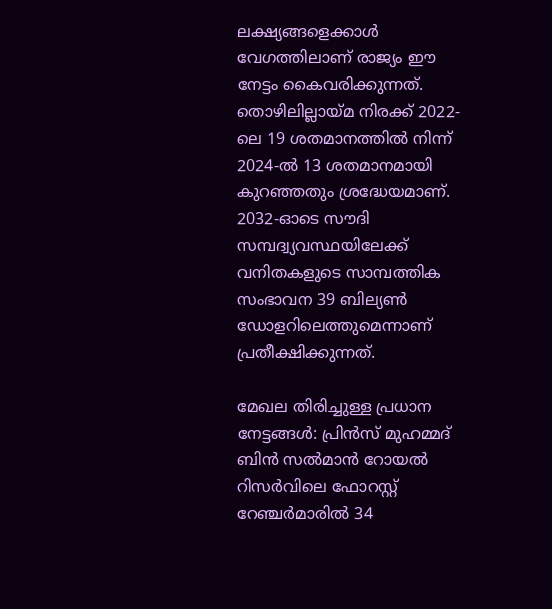ലക്ഷ്യങ്ങളെക്കാള്‍ വേഗത്തിലാണ് രാജ്യം ഈ നേട്ടം കൈവരിക്കുന്നത്. തൊഴിലില്ലായ്മ നിരക്ക് 2022-ലെ 19 ശതമാനത്തില്‍ നിന്ന് 2024-ല്‍ 13 ശതമാനമായി കുറഞ്ഞതും ശ്രദ്ധേയമാണ്. 2032-ഓടെ സൗദി സമ്പദ്വ്യവസ്ഥയിലേക്ക് വനിതകളുടെ സാമ്പത്തിക സംഭാവന 39 ബില്യണ്‍ ഡോളറിലെത്തുമെന്നാണ് പ്രതീക്ഷിക്കുന്നത്.

മേഖല തിരിച്ചുള്ള പ്രധാന നേട്ടങ്ങള്‍: പ്രിന്‍സ് മുഹമ്മദ് ബിന്‍ സല്‍മാന്‍ റോയല്‍ റിസര്‍വിലെ ഫോറസ്റ്റ് റേഞ്ചര്‍മാരില്‍ 34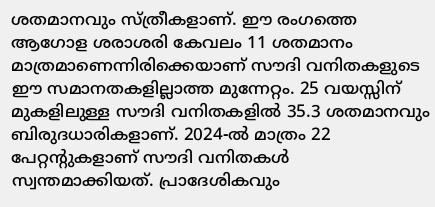ശതമാനവും സ്ത്രീകളാണ്. ഈ രംഗത്തെ ആഗോള ശരാശരി കേവലം 11 ശതമാനം മാത്രമാണെന്നിരിക്കെയാണ് സൗദി വനിതകളുടെ ഈ സമാനതകളില്ലാത്ത മുന്നേറ്റം. 25 വയസ്സിന് മുകളിലുള്ള സൗദി വനിതകളില്‍ 35.3 ശതമാനവും ബിരുദധാരികളാണ്. 2024-ല്‍ മാത്രം 22 പേറ്റന്റുകളാണ് സൗദി വനിതകള്‍ സ്വന്തമാക്കിയത്. പ്രാദേശികവും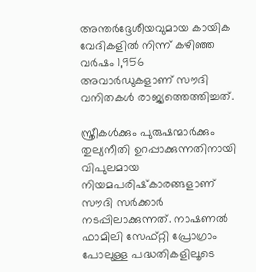അന്തര്‍ദ്ദേശീയവുമായ കായിക വേദികളില്‍ നിന്ന് കഴിഞ്ഞ വര്‍ഷം 1,956 അവാര്‍ഡുകളാണ് സൗദി വനിതകള്‍ രാജ്യത്തെത്തിച്ചത്.

സ്ത്രീകള്‍ക്കും പുരുഷന്മാര്‍ക്കും തുല്യനീതി ഉറപ്പാക്കുന്നതിനായി വിപുലമായ നിയമപരിഷ്‌കാരങ്ങളാണ് സൗദി സര്‍ക്കാര്‍ നടപ്പിലാക്കുന്നത്. നാഷണല്‍ ഫാമിലി സേഫ്റ്റി പ്രോഗ്രാം പോലുള്ള പദ്ധതികളിലൂടെ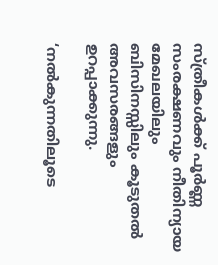സ്ത്രീകള്‍ക്ക് പൂര്‍ണ്ണ സംരക്ഷണവും നീതിന്യായ മേഖലയിലും ബിസിനസ്സിലും കൂടുതല്‍ അവസരങ്ങളും ഉറപ്പാക്കുന്നു.

‘നല്‍കുന്നതിലൂടെ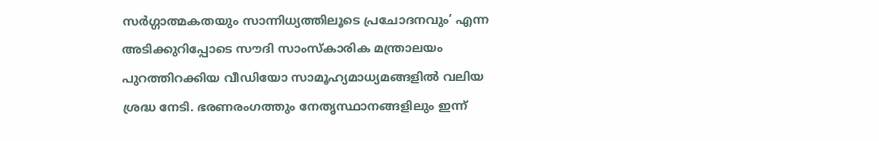സര്‍ഗ്ഗാത്മകതയും സാന്നിധ്യത്തിലൂടെ പ്രചോദനവും’ എന്ന അടിക്കുറിപ്പോടെ സൗദി സാംസ്‌കാരിക മന്ത്രാലയം പുറത്തിറക്കിയ വീഡിയോ സാമൂഹ്യമാധ്യമങ്ങളില്‍ വലിയ ശ്രദ്ധ നേടി. ഭരണരംഗത്തും നേതൃസ്ഥാനങ്ങളിലും ഇന്ന്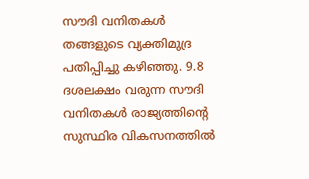സൗദി വനിതകള്‍ തങ്ങളുടെ വ്യക്തിമുദ്ര പതിപ്പിച്ചു കഴിഞ്ഞു. 9.8 ദശലക്ഷം വരുന്ന സൗദി വനിതകള്‍ രാജ്യത്തിന്റെ സുസ്ഥിര വികസനത്തില്‍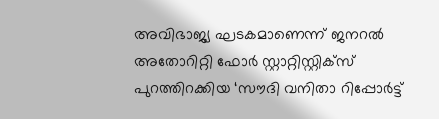അവിഭാജ്യ ഘടകമാണെന്ന് ജനറല്‍ അതോറിറ്റി ഫോര്‍ സ്റ്റാറ്റിസ്റ്റിക്‌സ് പുറത്തിറക്കിയ ‘സൗദി വനിതാ റിപ്പോര്‍ട്ട്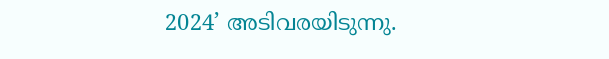2024’ അടിവരയിടുന്നു.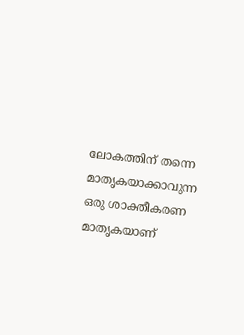ലോകത്തിന് തന്നെ മാതൃകയാക്കാവുന്ന ഒരു ശാക്തീകരണ മാതൃകയാണ്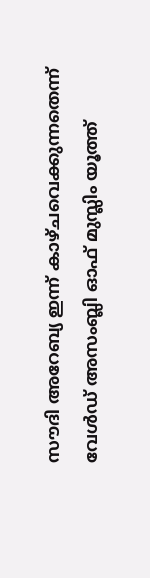സൗദി അറേബ്യ ഇന്ന് കാഴ്ചവെക്കുന്നതെന്ന് വേള്‍ഡ് അസംബ്ലി ഓഫ് മുസ്ലിം യൂത്ത്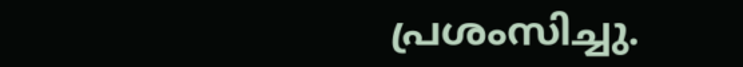പ്രശംസിച്ചു.